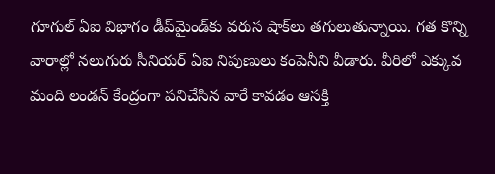గూగుల్‌ ఏఐ విభాగం డీప్‌మైండ్‌కు వరుస షాక్‌లు తగులుతున్నాయి. గత కొన్ని వారాల్లో నలుగురు సీనియర్‌ ఏఐ నిపుణులు కంపెనీని వీడారు. వీరిలో ఎక్కువ మంది లండన్‌ కేంద్రంగా పనిచేసిన వారే కావడం ఆసక్తి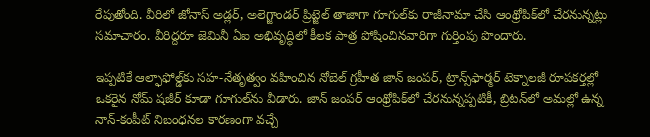రేపుతోంది. వీరిలో జోనాస్‌ అడ్లర్‌, అలెగ్జాండర్‌ ప్రిట్జెల్‌ తాజాగా గూగుల్‌కు రాజీనామా చేసి ఆంథ్రోపిక్‌లో చేరనున్నట్లు సమాచారం. వీరిద్దరూ జెమినీ ఏఐ అభివృద్ధిలో కీలక పాత్ర పోషించినవారిగా గుర్తింపు పొందారు.

ఇప్పటికే ఆల్ఫాఫోల్డ్‌కు సహ-నేతృత్వం వహించిన నోబెల్‌ గ్రహీత జాన్‌ జంపర్‌, ట్రాన్స్‌ఫార్మర్‌ టెక్నాలజీ రూపకర్తల్లో ఒకరైన నోమ్‌ షజీర్‌ కూడా గూగుల్‌ను వీడారు. జాన్‌ జంపర్‌ ఆంథ్రోపిక్‌లో చేరనున్నప్పటికీ, బ్రిటన్‌లో అమల్లో ఉన్న నాన్‌-కంపీట్‌ నిబంధనల కారణంగా వచ్చే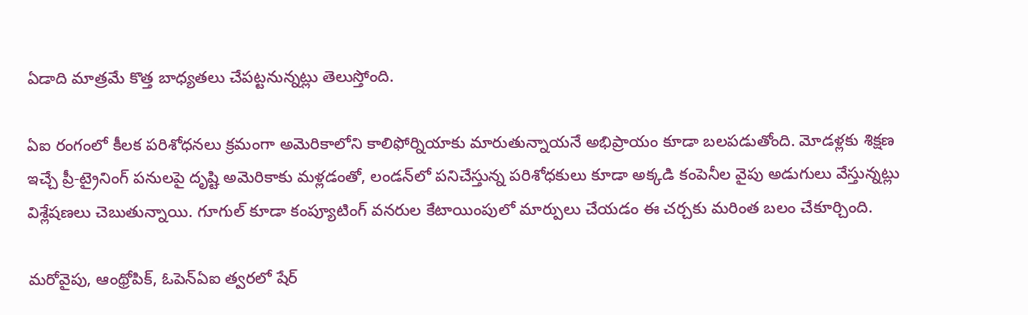ఏడాది మాత్రమే కొత్త బాధ్యతలు చేపట్టనున్నట్లు తెలుస్తోంది.

ఏఐ రంగంలో కీలక పరిశోధనలు క్రమంగా అమెరికాలోని కాలిఫోర్నియాకు మారుతున్నాయనే అభిప్రాయం కూడా బలపడుతోంది. మోడళ్లకు శిక్షణ ఇచ్చే ప్రీ-ట్రైనింగ్‌ పనులపై దృష్టి అమెరికాకు మళ్లడంతో, లండన్‌లో పనిచేస్తున్న పరిశోధకులు కూడా అక్కడి కంపెనీల వైపు అడుగులు వేస్తున్నట్లు విశ్లేషణలు చెబుతున్నాయి. గూగుల్‌ కూడా కంప్యూటింగ్‌ వనరుల కేటాయింపులో మార్పులు చేయడం ఈ చర్చకు మరింత బలం చేకూర్చింది.

మరోవైపు, ఆంథ్రోపిక్‌, ఓపెన్‌ఏఐ త్వరలో షేర్‌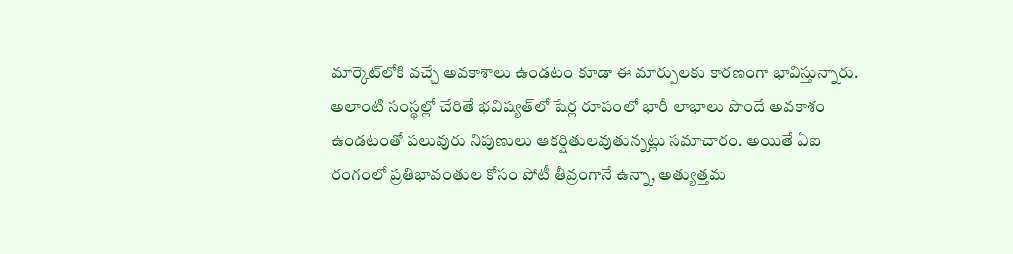మార్కెట్‌లోకి వచ్చే అవకాశాలు ఉండటం కూడా ఈ మార్పులకు కారణంగా భావిస్తున్నారు. అలాంటి సంస్థల్లో చేరితే భవిష్యత్‌లో షేర్ల రూపంలో భారీ లాభాలు పొందే అవకాశం ఉండటంతో పలువురు నిపుణులు ఆకర్షితులవుతున్నట్లు సమాచారం. అయితే ఏఐ రంగంలో ప్రతిభావంతుల కోసం పోటీ తీవ్రంగానే ఉన్నా, అత్యుత్తమ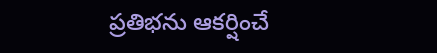ప్రతిభను ఆకర్షించే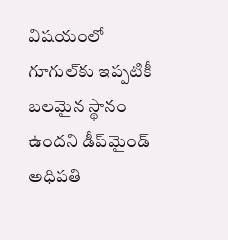విషయంలో గూగుల్‌కు ఇప్పటికీ బలమైన స్థానం ఉందని డీప్‌మైండ్‌ అధిపతి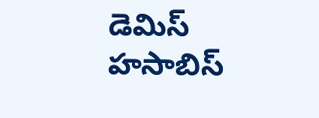డెమిస్‌ హసాబిస్‌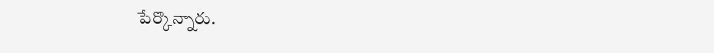పేర్కొన్నారు.